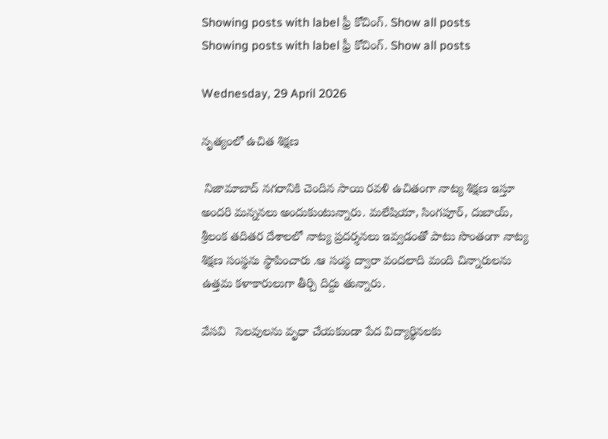Showing posts with label ఫ్రీ కోచింగ్. Show all posts
Showing posts with label ఫ్రీ కోచింగ్. Show all posts

Wednesday, 29 April 2026

నృత్యంలో ఉచిత శిక్షణ

 నిజామాబాద్ నగరానికి చెందిన సాయి రవళి ఉచితంగా నాట్య శిక్షణ ఇస్తూ అందరి మన్ననలు అందుకుంటున్నారు. మలేషియా, సింగపూర్, దుబాయ్, శ్రీలంక తదితర దేశాలలో నాట్య ప్రదర్శనలు ఇవ్వడంతో పాటు సొంతంగా నాట్య శిక్షణ సంస్థను స్థాపించారు .ఆ సంస్థ ద్వారా వందలాది మంది చిన్నారులను ఉత్తమ కళాకారులుగా తీర్చి దిద్దు తున్నారు.

వేసవి   సెలవులను వృధా చేయకుండా పేద విద్యార్థినలకు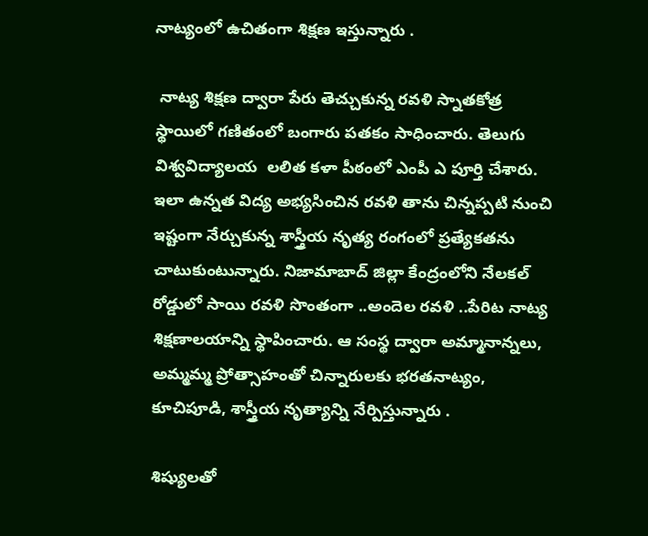నాట్యంలో ఉచితంగా శిక్షణ ఇస్తున్నారు .

 నాట్య శిక్షణ ద్వారా పేరు తెచ్చుకున్న రవళి స్నాతకోత్ర స్థాయిలో గణితంలో బంగారు పతకం సాధించారు. తెలుగు విశ్వవిద్యాలయ  లలిత కళా పీఠంలో ఎంపీ ఎ పూర్తి చేశారు. ఇలా ఉన్నత విద్య అభ్యసించిన రవళి తాను చిన్నప్పటి నుంచి ఇష్టంగా నేర్చుకున్న శాస్త్రీయ నృత్య రంగంలో ప్రత్యేకతను చాటుకుంటున్నారు. నిజామాబాద్ జిల్లా కేంద్రంలోని నేలకల్ రోడ్డులో సాయి రవళి సొంతంగా ..అందెల రవళి ..పేరిట నాట్య శిక్షణాలయాన్ని స్థాపించారు. ఆ సంస్థ ద్వారా అమ్మానాన్నలు, అమ్మమ్మ ప్రోత్సాహంతో చిన్నారులకు భరతనాట్యం, కూచిపూడి, శాస్త్రీయ నృత్యాన్ని నేర్పిస్తున్నారు .

శిష్యులతో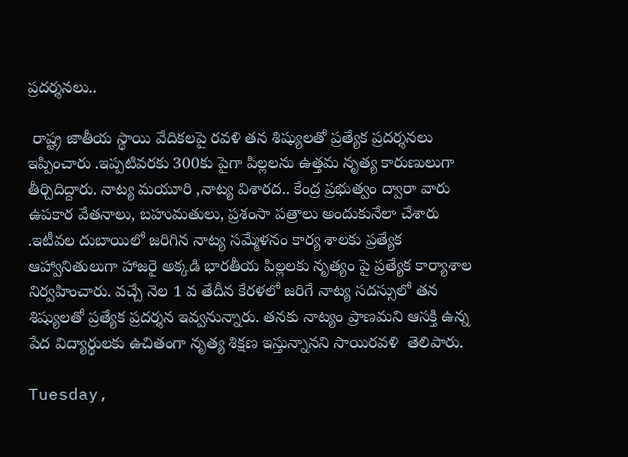ప్రదర్శనలు..

 రాష్ట్ర జాతీయ స్థాయి వేదికలపై రవళి తన శిష్యులతో ప్రత్యేక ప్రదర్శనలు ఇప్పించారు .ఇప్పటివరకు 300కు పైగా పిల్లలను ఉత్తమ నృత్య కారుణులుగా తీర్చిదిద్దారు. నాట్య మయూరి ,నాట్య విశారద.. కేంద్ర ప్రభుత్వం ద్వారా వారు ఉపకార వేతనాలు, బహుమతులు, ప్రశంసా పత్రాలు అందుకునేలా చేశారు .ఇటీవల దుబాయిలో జరిగిన నాట్య సమ్మేళనం కార్య శాలకు ప్రత్యేక ఆహ్వానితులుగా హాజరై అక్కడి భారతీయ పిల్లలకు నృత్యం పై ప్రత్యేక కార్యాశాల నిర్వహించారు. వచ్చే నెల 1 వ తేదీన కేరళలో జరిగే నాట్య సదస్సులో తన శిష్యులతో ప్రత్యేక ప్రదర్శన ఇవ్వనున్నారు. తనకు నాట్యం ప్రాణమని ఆసక్తి ఉన్న పేద విద్యార్థులకు ఉచితంగా నృత్య శిక్షణ ఇస్తున్నానని సాయిరవళి  తెలిపారు.

Tuesday,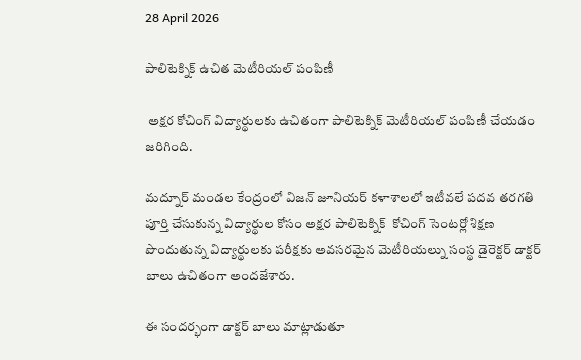28 April 2026

పాలిటెక్నిక్ ఉచిత మెటీరియల్ పంపిణీ

 అక్షర కోచింగ్ విద్యార్థులకు ఉచితంగా పాలిటెక్నిక్ మెటీరియల్ పంపిణీ చేయడం జరిగింది.

మద్నూర్ మండల కేంద్రంలో విజన్ జూనియర్ కళాశాలలో ఇటీవలే పదవ తరగతి పూర్తి చేసుకున్న విద్యార్థుల కోసం అక్షర పాలిటెక్నిక్  కోచింగ్ సెంటర్లో శిక్షణ పొందుతున్న విద్యార్థులకు పరీక్షకు అవసరమైన మెటీరియల్ను సంస్థ డైరెక్టర్ డాక్టర్ బాలు ఉచితంగా అందజేశారు.

ఈ సందర్భంగా డాక్టర్ బాలు మాట్లాడుతూ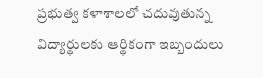ప్రభుత్వ కళాశాలలో చదువుతున్న విద్యార్థులకు ఆర్థికంగా ఇబ్బందులు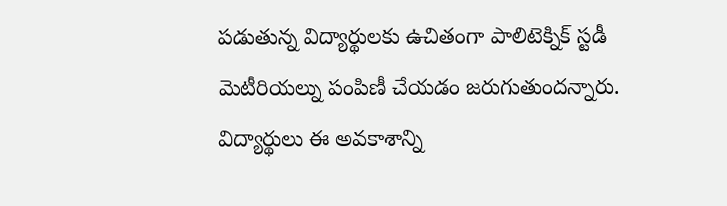పడుతున్న విద్యార్థులకు ఉచితంగా పాలిటెక్నిక్ స్టడీ మెటీరియల్ను పంపిణీ చేయడం జరుగుతుందన్నారు. విద్యార్థులు ఈ అవకాశాన్ని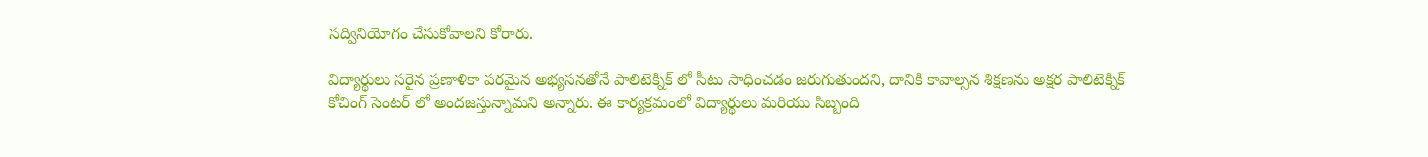సద్వినియోగం చేసుకోవాలని కోరారు.

విద్యార్థులు సరైన ప్రణాళికా పరమైన అభ్యసనతోనే పాలిటెక్నిక్ లో సీటు సాధించడం జరుగుతుందని, దానికి కావాల్సన శిక్షణను అక్షర పాలిటెక్నిక్ కోచింగ్ సెంటర్ లో అందజస్తున్నామని అన్నారు. ఈ కార్యక్రమంలో విద్యార్థులు మరియు సిబ్బంది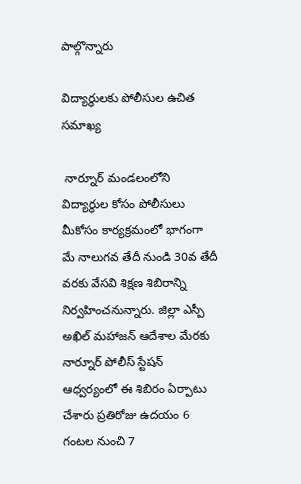పాల్గొన్నారు

విద్యార్థులకు పోలీసుల ఉచిత సమాఖ్య

 నార్నూర్ మండలంలోని విద్యార్థుల కోసం పోలీసులు మీకోసం కార్యక్రమంలో భాగంగా మే నాలుగవ తేదీ నుండి 30వ తేదీ వరకు వేసవి శిక్షణ శిబిరాన్ని నిర్వహించనున్నారు. జిల్లా ఎస్పీ అఖిల్ మహాజన్ ఆదేశాల మేరకు నార్నూర్ పోలీస్ స్టేషన్ ఆధ్వర్యంలో ఈ శిబిరం ఏర్పాటు చేశారు ప్రతిరోజు ఉదయం 6 గంటల నుంచి 7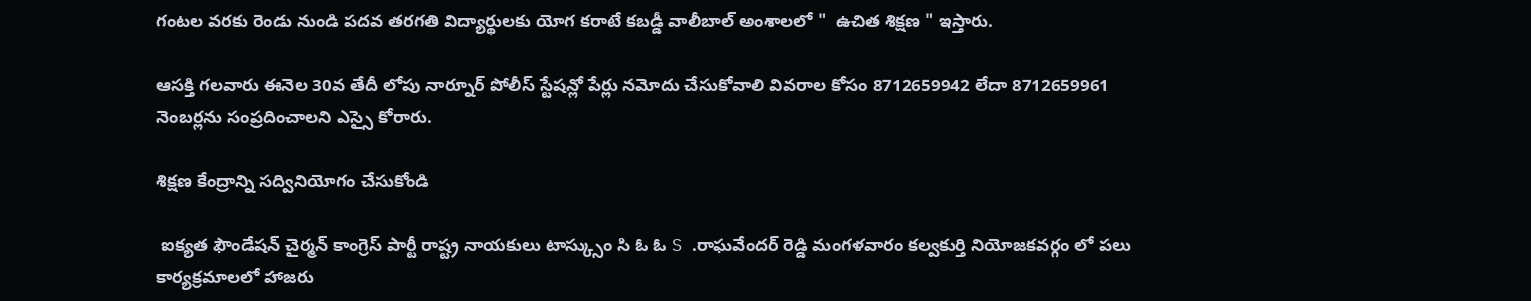గంటల వరకు రెండు నుండి పదవ తరగతి విద్యార్థులకు యోగ కరాటే కబడ్డీ వాలీబాల్ అంశాలలో "  ఉచిత శిక్షణ " ఇస్తారు.

ఆసక్తి గలవారు ఈనెల 30వ తేదీ లోపు నార్నూర్ పోలీస్ స్టేషన్లో పేర్లు నమోదు చేసుకోవాలి వివరాల కోసం 8712659942 లేదా 8712659961 నెంబర్లను సంప్రదించాలని ఎస్సై కోరారు.

శిక్షణ కేంద్రాన్ని సద్వినియోగం చేసుకోండి

 ఐక్యత ఫౌండేషన్ చైర్మన్ కాంగ్రెస్ పార్టీ రాష్ట్ర నాయకులు టాస్క్సుం సి ఓ ఓ S .రాఘవేందర్ రెడ్డి మంగళవారం కల్వకుర్తి నియోజకవర్గం లో పలు కార్యక్రమాలలో హాజరు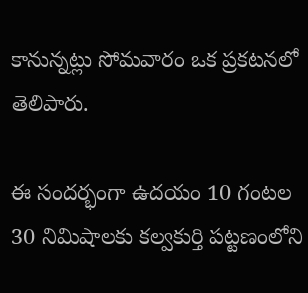కానున్నట్లు సోమవారం ఒక ప్రకటనలో తెలిపారు.

ఈ సందర్భంగా ఉదయం 10 గంటల 30 నిమిషాలకు కల్వకుర్తి పట్టణంలోని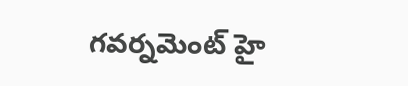గవర్నమెంట్ హై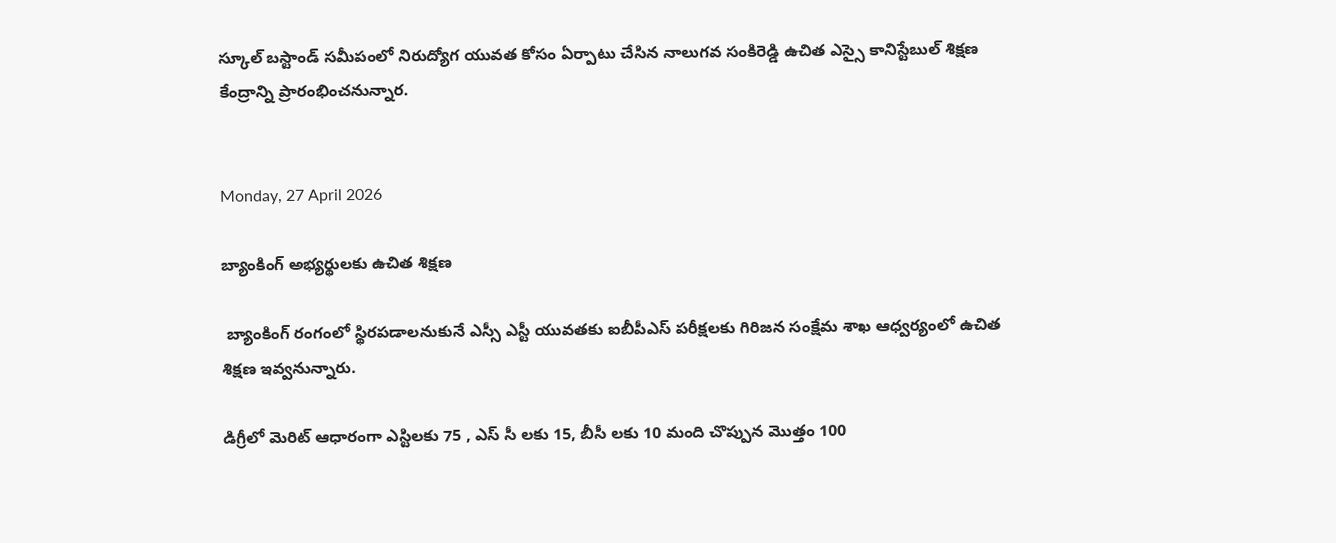స్కూల్ బస్టాండ్ సమీపంలో నిరుద్యోగ యువత కోసం ఏర్పాటు చేసిన నాలుగవ సంకిరెడ్డి ఉచిత ఎస్సై కానిస్టేబుల్ శిక్షణ కేంద్రాన్ని ప్రారంభించనున్నార.


Monday, 27 April 2026

బ్యాంకింగ్ అభ్యర్థులకు ఉచిత శిక్షణ

 బ్యాంకింగ్ రంగంలో స్థిరపడాలనుకునే ఎస్సీ ఎస్టీ యువతకు ఐబీపీఎస్ పరీక్షలకు గిరిజన సంక్షేమ శాఖ ఆధ్వర్యంలో ఉచిత శిక్షణ ఇవ్వనున్నారు.

డిగ్రీలో మెరిట్ ఆధారంగా ఎస్టిలకు 75 , ఎస్ సీ లకు 15, బీసీ లకు 10 మంది చొప్పున మొత్తం 100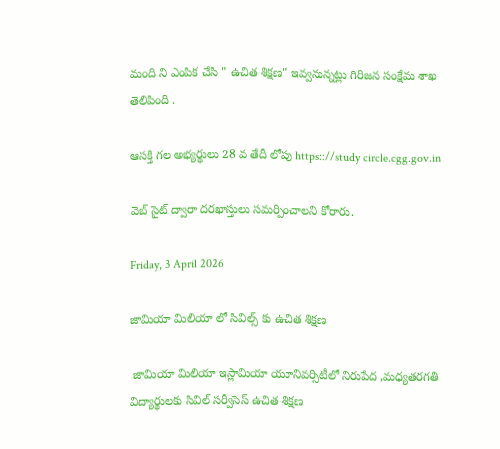మంది ని ఎంపిక చేసి " ఉచిత శిక్షణ" ఇవ్వనున్నట్లు గిరిజన సంక్షేమ శాఖ తెలిపింది .

ఆసక్తి గల అభ్యర్థులు 28 వ తేదీ లోపు https:://study circle.cgg.gov.in

వెబ్ సైట్ ద్వారా దరఖాస్తులు సమర్పించాలని కోరారు.

Friday, 3 April 2026

జామియా మిలియా లో సివిల్స్ కు ఉచిత శిక్షణ

 జామియా మిలియా ఇస్లామియా యూనివర్సిటీలో నిరుపేద ,మధ్యతరగతి విద్యార్థులకు సివిల్ సర్వీసెస్ ఉచిత శిక్షణ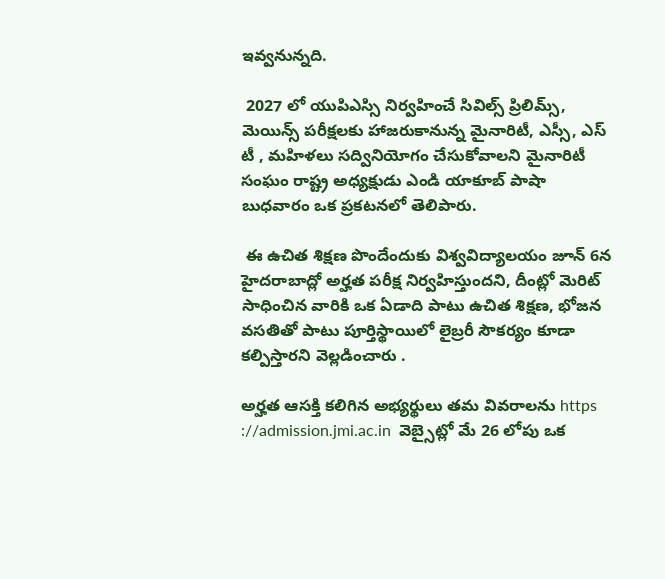ఇవ్వనున్నది.

 2027 లో యుపిఎస్సి నిర్వహించే సివిల్స్ ప్రిలిమ్స్, మెయిన్స్ పరీక్షలకు హాజరుకానున్న మైనారిటీ, ఎస్సీ, ఎస్ టీ , మహిళలు సద్వినియోగం చేసుకోవాలని మైనారిటీ సంఘం రాష్ట్ర అధ్యక్షుడు ఎండి యాకూబ్ పాషా బుధవారం ఒక ప్రకటనలో తెలిపారు.

 ఈ ఉచిత శిక్షణ పొందేందుకు విశ్వవిద్యాలయం జూన్ 6న హైదరాబాద్లో అర్హత పరీక్ష నిర్వహిస్తుందని, దీంట్లో మెరిట్ సాధించిన వారికి ఒక ఏడాది పాటు ఉచిత శిక్షణ, భోజన వసతితో పాటు పూర్తిస్థాయిలో లైబ్రరీ సౌకర్యం కూడా కల్పిస్తారని వెల్లడించారు .

అర్హత ఆసక్తి కలిగిన అభ్యర్థులు తమ వివరాలను https ://admission.jmi.ac.in  వెబ్సైట్లో మే 26 లోపు ఒక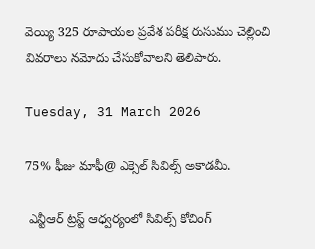వెయ్యి 325 రూపాయల ప్రవేశ పరీక్ష రుసుము చెల్లించి వివరాలు నమోదు చేసుకోవాలని తెలిపారు.

Tuesday, 31 March 2026

75% ఫీజు మాఫీ@ ఎక్సెల్ సివిల్స్ అకాడమీ.

 ఎన్టీఆర్ ట్రస్ట్ ఆధ్వర్యంలో సివిల్స్ కోచింగ్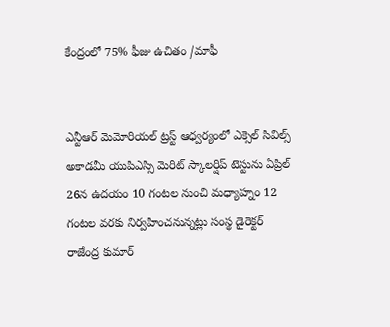కేంద్రంలో 75% ఫీజు ఉచితం /మాఫీ


ఎన్టీఆర్ మెమోరియల్ ట్రస్ట్ ఆధ్వర్యంలో ఎక్సెల్ సివిల్స్ అకాడమీ యుపిఎస్సి మెరిట్ స్కాలర్షిప్ టెస్టును ఏప్రిల్ 26న ఉదయం 10 గంటల నుంచి మధ్యాహ్నం 12 గంటల వరకు నిర్వహించనున్నట్లు సంస్థ డైరెక్టర్ రాజేంద్ర కుమార్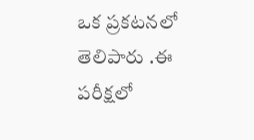ఒక ప్రకటనలో తెలిపారు .ఈ పరీక్షలో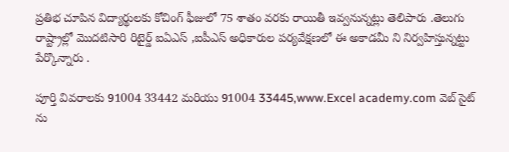ప్రతిభ చూపిన విద్యార్థులకు కోచింగ్ ఫీజులో 75 శాతం వరకు రాయితీ ఇవ్వనున్నట్లు తెలిపారు .తెలుగు రాష్ట్రాల్లో మొదటిసారి రిటైర్డ్ ఐఏఎస్ ,ఐపీఎస్ అధికారుల పర్యవేక్షణలో ఈ అకాడమీ ని నిర్వహిస్తున్నట్టు పేర్కొన్నారు .

పూర్తి వివరాలకు 91004 33442 మరియు 91004 33445,www.Excel academy.com వెబ్ సైట్ ను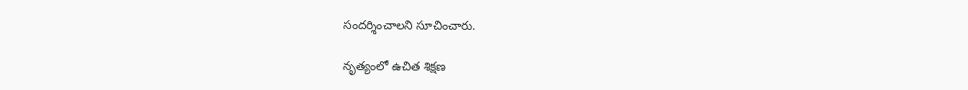సందర్శించాలని సూచించారు.

నృత్యంలో ఉచిత శిక్షణ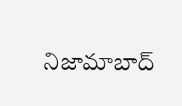నిజామాబాద్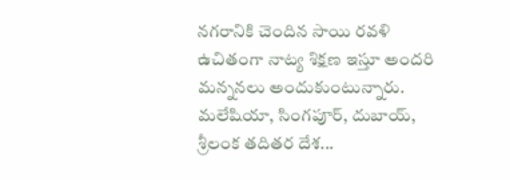నగరానికి చెందిన సాయి రవళి ఉచితంగా నాట్య శిక్షణ ఇస్తూ అందరి మన్ననలు అందుకుంటున్నారు. మలేషియా, సింగపూర్, దుబాయ్, శ్రీలంక తదితర దేశ...